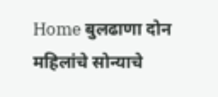Home बुलढाणा दोन महिलांचे सोन्याचे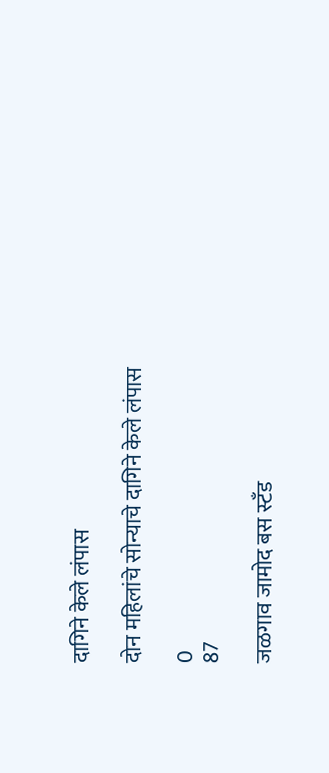दागिने केले लंपास

दोन महिलांचे सोन्याचे दागिने केले लंपास

0
87

जळगाव जामोद बस स्टँड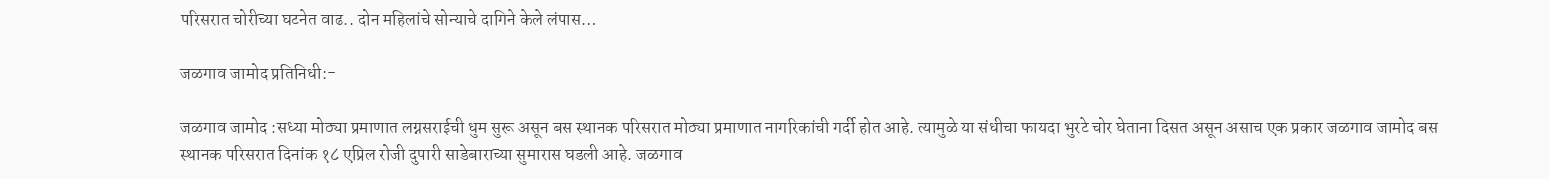परिसरात चोरीच्या घटनेत वाढ.. दोन महिलांचे सोन्याचे दागिने केले लंपास…

जळगाव जामोद प्रतिनिधी:-

जळगाव जामोद :सध्या मोठ्या प्रमाणात लग्नसराईची धुम सुरू असून बस स्थानक परिसरात मोठ्या प्रमाणात नागरिकांची गर्दी होत आहे. त्यामुळे या संधीचा फायदा भुरटे चोर घेताना दिसत असून असाच एक प्रकार जळगाव जामोद बस स्थानक परिसरात दिनांक १८ एप्रिल रोजी दुपारी साडेबाराच्या सुमारास घडली आहे. जळगाव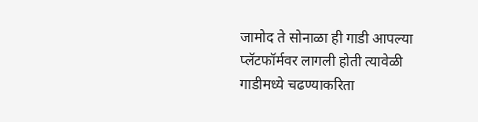जामोद ते सोनाळा ही गाडी आपल्या प्लॅटफॉर्मवर लागली होती त्यावेळी गाडीमध्ये चढण्याकरिता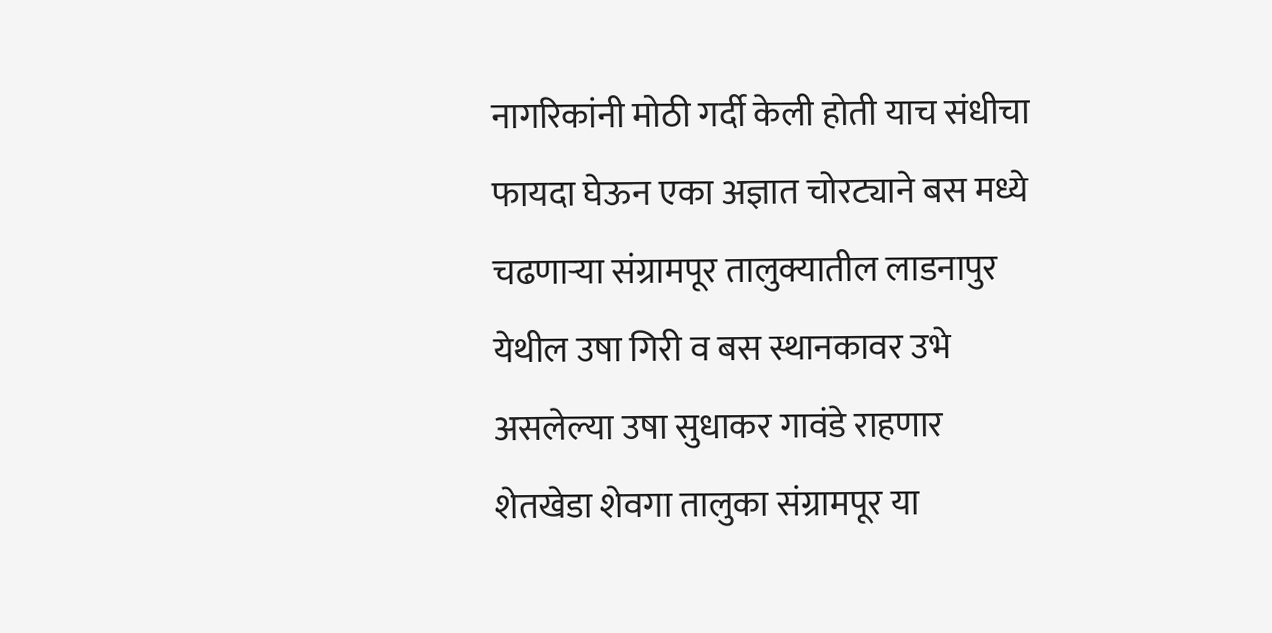नागरिकांनी मोठी गर्दी केली होती याच संधीचा फायदा घेऊन एका अज्ञात चोरट्याने बस मध्ये चढणाऱ्या संग्रामपूर तालुक्यातील लाडनापुर येथील उषा गिरी व बस स्थानकावर उभे असलेल्या उषा सुधाकर गावंडे राहणार शेतखेडा शेवगा तालुका संग्रामपूर या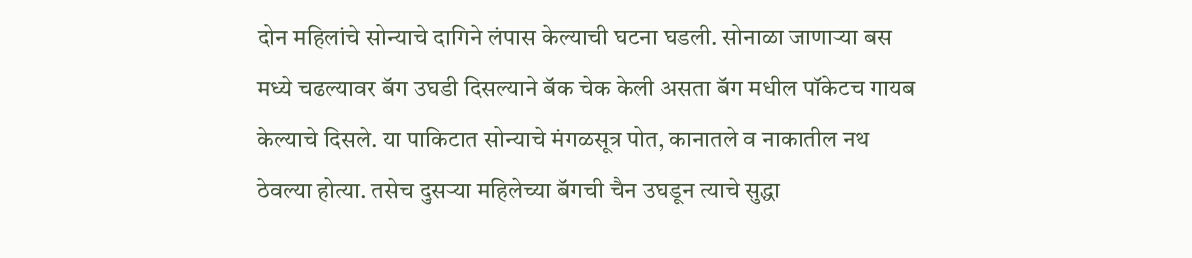दोन महिलांचे सोन्याचे दागिने लंपास केल्याची घटना घडली. सोनाळा जाणाऱ्या बस मध्ये चढल्यावर बॅग उघडी दिसल्याने बॅक चेक केली असता बॅग मधील पॉकेटच गायब केल्याचे दिसले. या पाकिटात सोन्याचे मंगळसूत्र पोत, कानातले व नाकातील नथ ठेवल्या होत्या. तसेच दुसऱ्या महिलेच्या बॅगची चैन उघडून त्याचे सुद्धा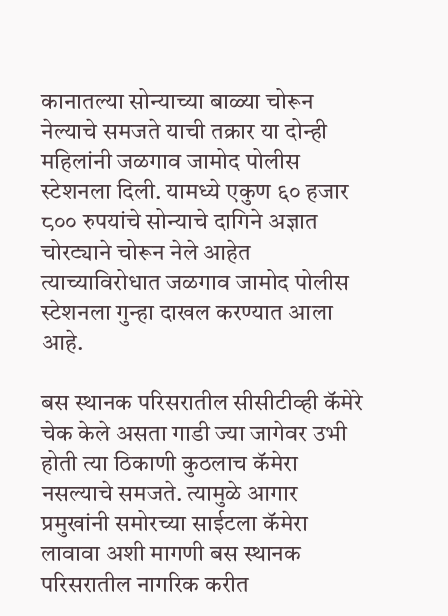कानातल्या सोन्याच्या बाळ्या चोरून नेल्याचे समजते याची तक्रार या दोन्ही महिलांनी जळगाव जामोद पोलीस स्टेशनला दिली. यामध्ये एकुण ६० हजार ८०० रुपयांचे सोन्याचे दागिने अज्ञात चोरट्याने चोरून नेले आहेत त्याच्याविरोधात जळगाव जामोद पोलीस स्टेशनला गुन्हा दाखल करण्यात आला आहे.

बस स्थानक परिसरातील सीसीटीव्ही कॅमेरे चेक केले असता गाडी ज्या जागेवर उभी होती त्या ठिकाणी कुठलाच कॅमेरा नसल्याचे समजते. त्यामुळे आगार प्रमुखांनी समोरच्या साईटला कॅमेरा लावावा अशी मागणी बस स्थानक परिसरातील नागरिक करीत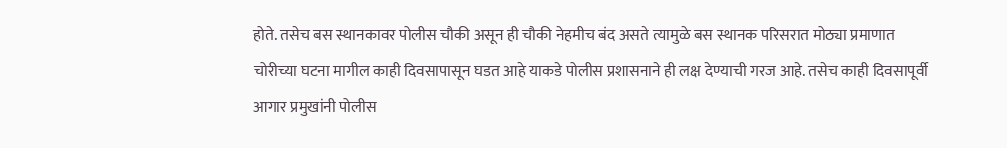होते. तसेच बस स्थानकावर पोलीस चौकी असून ही चौकी नेहमीच बंद असते त्यामुळे बस स्थानक परिसरात मोठ्या प्रमाणात चोरीच्या घटना मागील काही दिवसापासून घडत आहे याकडे पोलीस प्रशासनाने ही लक्ष देण्याची गरज आहे. तसेच काही दिवसापूर्वी आगार प्रमुखांनी पोलीस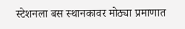स्टेशनला बस स्थानकावर मोठ्या प्रमाणात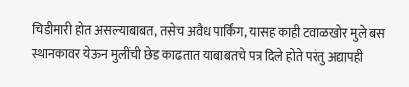चिडीमारी होत असल्याबाबत, तसेच अवैध पार्किंग, यासह काही टवाळखोर मुले बस स्थानकावर येऊन मुलींची छेड काढतात याबाबतचे पत्र दिले होते परंतु अद्यापही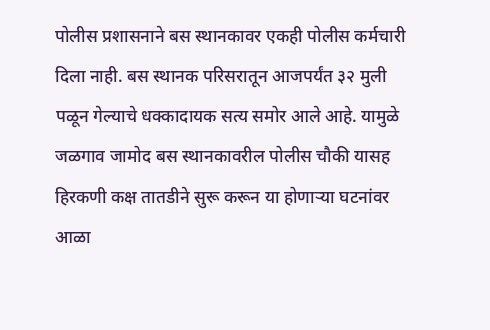पोलीस प्रशासनाने बस स्थानकावर एकही पोलीस कर्मचारी दिला नाही. बस स्थानक परिसरातून आजपर्यंत ३२ मुली पळून गेल्याचे धक्कादायक सत्य समोर आले आहे. यामुळे जळगाव जामोद बस स्थानकावरील पोलीस चौकी यासह हिरकणी कक्ष तातडीने सुरू करून या होणाऱ्या घटनांवर आळा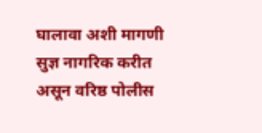घालावा अशी मागणी सुज्ञ नागरिक करीत असून वरिष्ठ पोलीस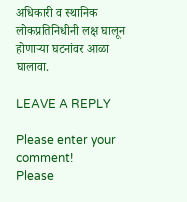अधिकारी व स्थानिक लोकप्रतिनिधीनी लक्ष घालून होणाऱ्या घटनांवर आळा घालावा.

LEAVE A REPLY

Please enter your comment!
Please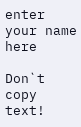enter your name here

Don`t copy text!